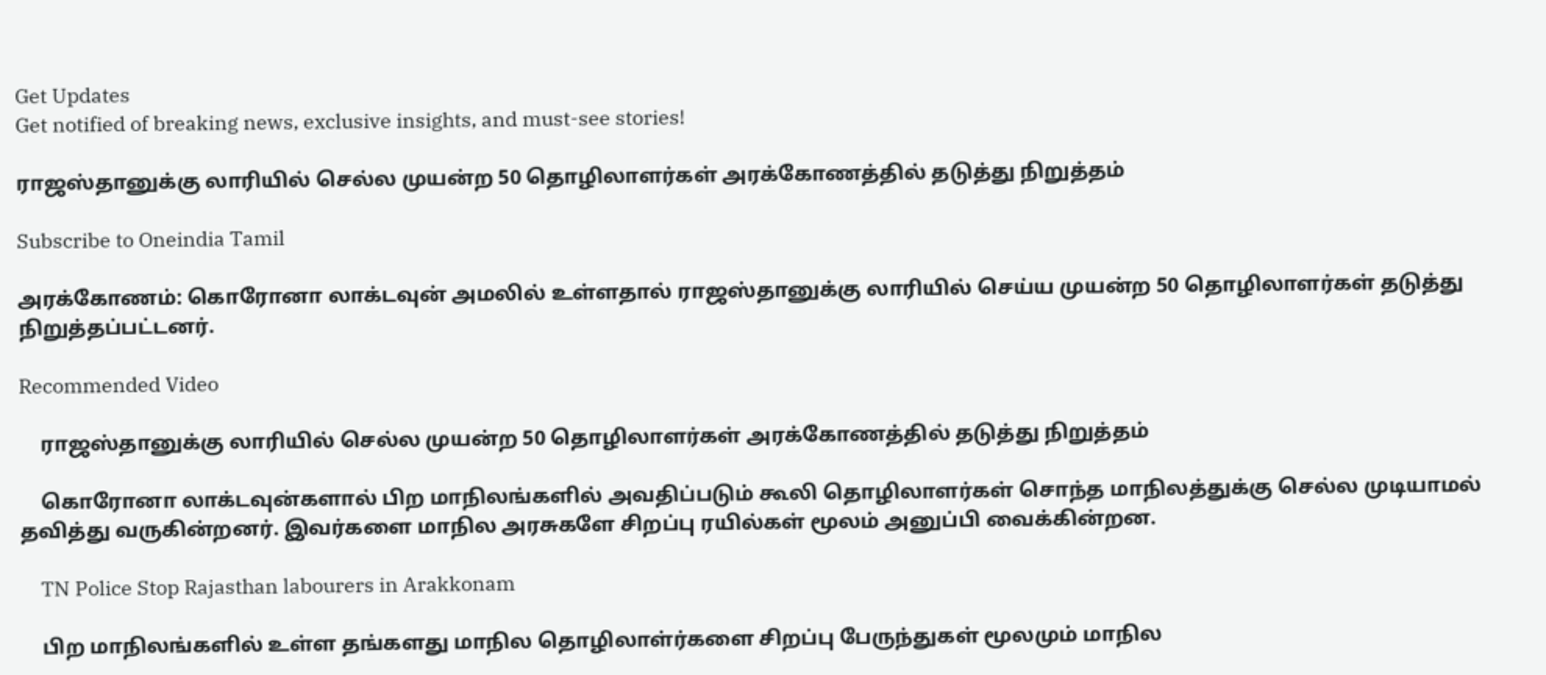Get Updates
Get notified of breaking news, exclusive insights, and must-see stories!

ராஜஸ்தானுக்கு லாரியில் செல்ல முயன்ற 50 தொழிலாளர்கள் அரக்கோணத்தில் தடுத்து நிறுத்தம்

Subscribe to Oneindia Tamil

அரக்கோணம்: கொரோனா லாக்டவுன் அமலில் உள்ளதால் ராஜஸ்தானுக்கு லாரியில் செய்ய முயன்ற 50 தொழிலாளர்கள் தடுத்து நிறுத்தப்பட்டனர்.

Recommended Video

    ராஜஸ்தானுக்கு லாரியில் செல்ல முயன்ற 50 தொழிலாளர்கள் அரக்கோணத்தில் தடுத்து நிறுத்தம்

    கொரோனா லாக்டவுன்களால் பிற மாநிலங்களில் அவதிப்படும் கூலி தொழிலாளர்கள் சொந்த மாநிலத்துக்கு செல்ல முடியாமல் தவித்து வருகின்றனர். இவர்களை மாநில அரசுகளே சிறப்பு ரயில்கள் மூலம் அனுப்பி வைக்கின்றன.

    TN Police Stop Rajasthan labourers in Arakkonam

    பிற மாநிலங்களில் உள்ள தங்களது மாநில தொழிலாள்ர்களை சிறப்பு பேருந்துகள் மூலமும் மாநில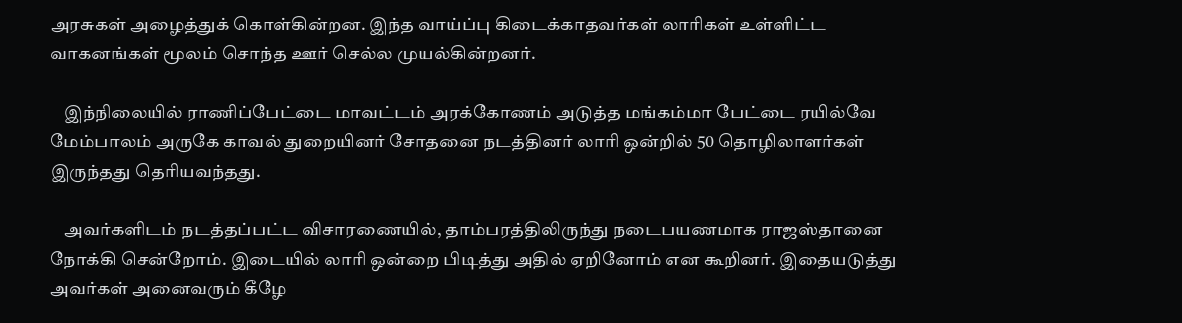அரசுகள் அழைத்துக் கொள்கின்றன. இந்த வாய்ப்பு கிடைக்காதவர்கள் லாரிகள் உள்ளிட்ட வாகனங்கள் மூலம் சொந்த ஊர் செல்ல முயல்கின்றனர்.

    இந்நிலையில் ராணிப்பேட்டை மாவட்டம் அரக்கோணம் அடுத்த மங்கம்மா பேட்டை ரயில்வே மேம்பாலம் அருகே காவல் துறையினர் சோதனை நடத்தினர் லாரி ஒன்றில் 50 தொழிலாளர்கள் இருந்தது தெரியவந்தது.

    அவர்களிடம் நடத்தப்பட்ட விசாரணையில், தாம்பரத்திலிருந்து நடைபயணமாக ராஜஸ்தானை நோக்கி சென்றோம். இடையில் லாரி ஒன்றை பிடித்து அதில் ஏறினோம் என கூறினர். இதையடுத்து அவர்கள் அனைவரும் கீழே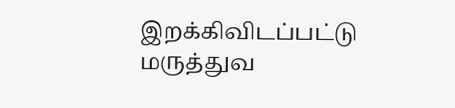இறக்கிவிடப்பட்டு மருத்துவ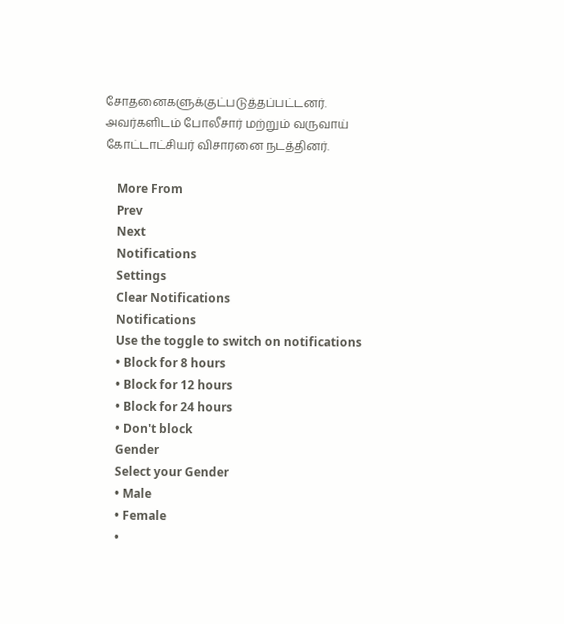சோதனைகளுக்குட்படுத்தப்பட்டனர். அவர்களிடம் போலீசார் மற்றும் வருவாய் கோட்டாட்சியர் விசாரனை நடத்தினர்.

    More From
    Prev
    Next
    Notifications
    Settings
    Clear Notifications
    Notifications
    Use the toggle to switch on notifications
    • Block for 8 hours
    • Block for 12 hours
    • Block for 24 hours
    • Don't block
    Gender
    Select your Gender
    • Male
    • Female
    •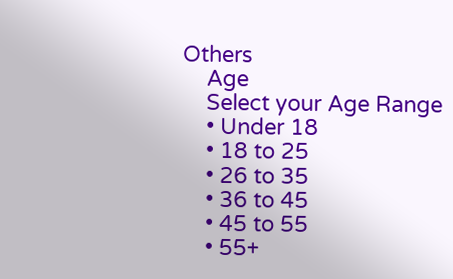Others
    Age
    Select your Age Range
    • Under 18
    • 18 to 25
    • 26 to 35
    • 36 to 45
    • 45 to 55
    • 55+